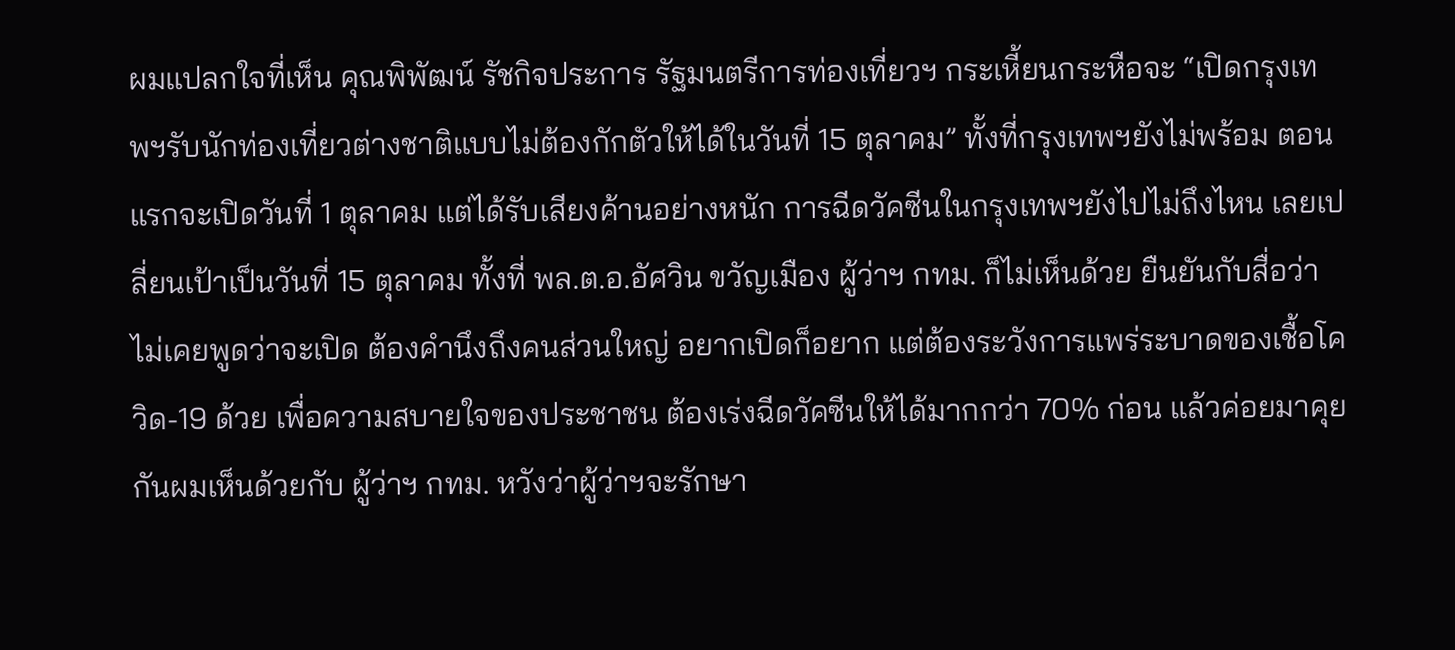ผมแปลกใจที่เห็น คุณพิพัฒน์ รัชกิจประการ รัฐมนตรีการท่องเที่ยวฯ กระเหี้ยนกระหือจะ “เปิดกรุงเทพฯรับนักท่องเที่ยวต่างชาติแบบไม่ต้องกักตัวให้ได้ในวันที่ 15 ตุลาคม” ทั้งที่กรุงเทพฯยังไม่พร้อม ตอนแรกจะเปิดวันที่ 1 ตุลาคม แต่ได้รับเสียงค้านอย่างหนัก การฉีดวัคซีนในกรุงเทพฯยังไปไม่ถึงไหน เลยเปลี่ยนเป้าเป็นวันที่ 15 ตุลาคม ทั้งที่ พล.ต.อ.อัศวิน ขวัญเมือง ผู้ว่าฯ กทม. ก็ไม่เห็นด้วย ยืนยันกับสื่อว่า ไม่เคยพูดว่าจะเปิด ต้องคำนึงถึงคนส่วนใหญ่ อยากเปิดก็อยาก แต่ต้องระวังการแพร่ระบาดของเชื้อโควิด-19 ด้วย เพื่อความสบายใจของประชาชน ต้องเร่งฉีดวัคซีนให้ได้มากกว่า 70% ก่อน แล้วค่อยมาคุยกันผมเห็นด้วยกับ ผู้ว่าฯ กทม. หวังว่าผู้ว่าฯจะรักษา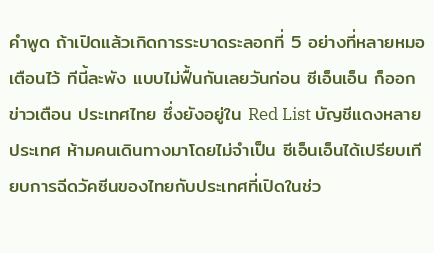คำพูด ถ้าเปิดแล้วเกิดการระบาดระลอกที่ 5 อย่างที่หลายหมอเตือนไว้ ทีนี้ละพัง แบบไม่ฟื้นกันเลยวันก่อน ซีเอ็นเอ็น ก็ออกข่าวเตือน ประเทศไทย ซึ่งยังอยู่ใน Red List บัญชีแดงหลายประเทศ ห้ามคนเดินทางมาโดยไม่จำเป็น ซีเอ็นเอ็นได้เปรียบเทียบการฉีดวัคซีนของไทยกับประเทศที่เปิดในช่ว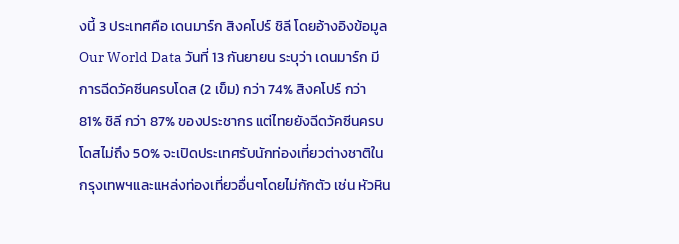งนี้ 3 ประเทศคือ เดนมาร์ก สิงคโปร์ ชิลี โดยอ้างอิงข้อมูล Our World Data วันที่ 13 กันยายน ระบุว่า เดนมาร์ก มีการฉีดวัคซีนครบโดส (2 เข็ม) กว่า 74% สิงคโปร์ กว่า 81% ชิลี กว่า 87% ของประชากร แต่ไทยยังฉีดวัคซีนครบโดสไม่ถึง 50% จะเปิดประเทศรับนักท่องเที่ยวต่างชาติในกรุงเทพฯและแหล่งท่องเที่ยวอื่นๆโดยไม่กักตัว เช่น หัวหิน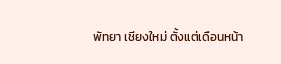พัทยา เชียงใหม่ ตั้งแต่เดือนหน้า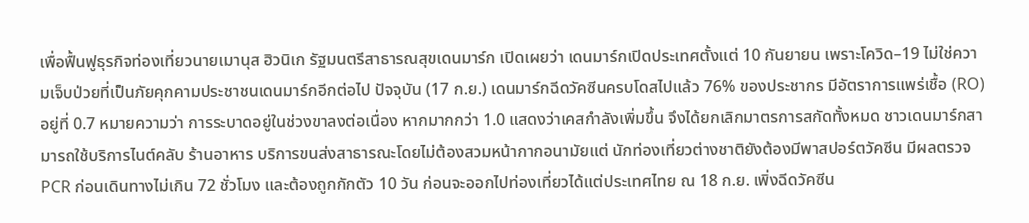เพื่อฟื้นฟูธุรกิจท่องเที่ยวนายเมานุส ฮิวนิเก รัฐมนตรีสาธารณสุขเดนมาร์ก เปิดเผยว่า เดนมาร์กเปิดประเทศตั้งแต่ 10 กันยายน เพราะโควิด–19 ไม่ใช่ความเจ็บป่วยที่เป็นภัยคุกคามประชาชนเดนมาร์กอีกต่อไป ปัจจุบัน (17 ก.ย.) เดนมาร์กฉีดวัคซีนครบโดสไปแล้ว 76% ของประชากร มีอัตราการแพร่เชื้อ (RO) อยู่ที่ 0.7 หมายความว่า การระบาดอยู่ในช่วงขาลงต่อเนื่อง หากมากกว่า 1.0 แสดงว่าเคสกำลังเพิ่มขึ้น จึงได้ยกเลิกมาตรการสกัดทั้งหมด ชาวเดนมาร์กสามารถใช้บริการไนต์คลับ ร้านอาหาร บริการขนส่งสาธารณะโดยไม่ต้องสวมหน้ากากอนามัยแต่ นักท่องเที่ยวต่างชาติยังต้องมีพาสปอร์ตวัคซีน มีผลตรวจ PCR ก่อนเดินทางไม่เกิน 72 ชั่วโมง และต้องถูกกักตัว 10 วัน ก่อนจะออกไปท่องเที่ยวได้แต่ประเทศไทย ณ 18 ก.ย. เพิ่งฉีดวัคซีน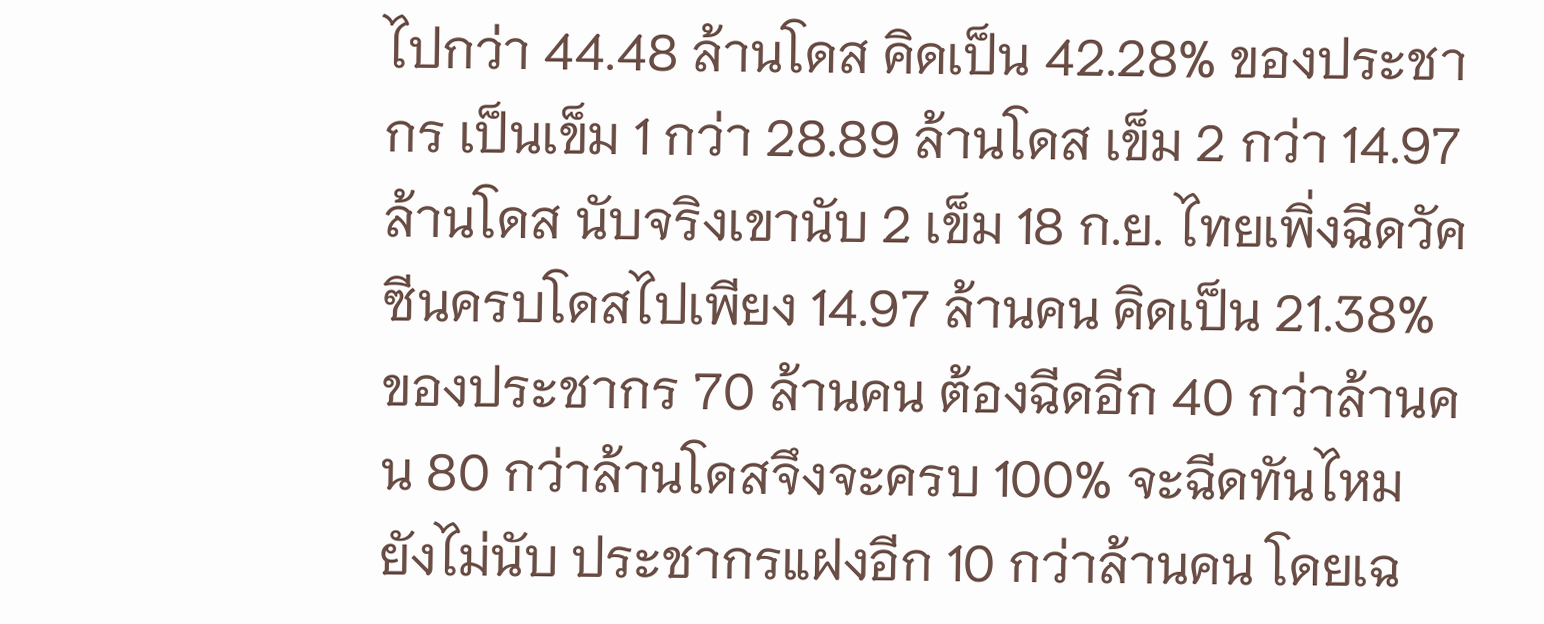ไปกว่า 44.48 ล้านโดส คิดเป็น 42.28% ของประชากร เป็นเข็ม 1 กว่า 28.89 ล้านโดส เข็ม 2 กว่า 14.97 ล้านโดส นับจริงเขานับ 2 เข็ม 18 ก.ย. ไทยเพิ่งฉีดวัคซีนครบโดสไปเพียง 14.97 ล้านคน คิดเป็น 21.38% ของประชากร 70 ล้านคน ต้องฉีดอีก 40 กว่าล้านคน 80 กว่าล้านโดสจึงจะครบ 100% จะฉีดทันไหม ยังไม่นับ ประชากรแฝงอีก 10 กว่าล้านคน โดยเฉ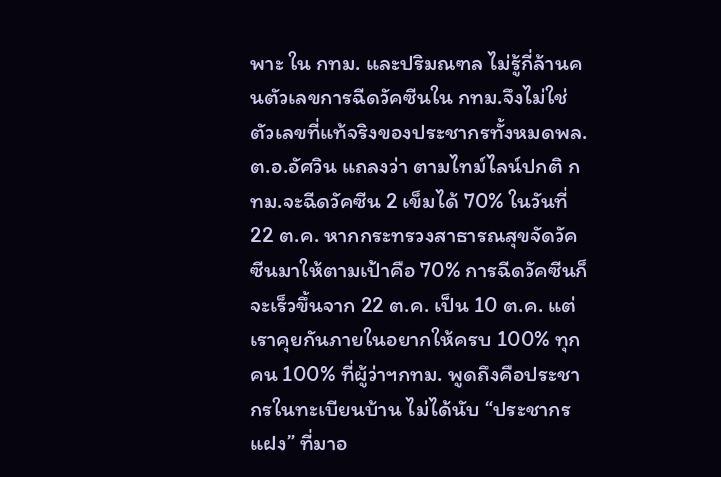พาะ ใน กทม. และปริมณฑล ไม่รู้กี่ล้านคนตัวเลขการฉีดวัคซีนใน กทม.จึงไม่ใช่ตัวเลขที่แท้จริงของประชากรทั้งหมดพล.ต.อ.อัศวิน แถลงว่า ตามไทม์ไลน์ปกติ กทม.จะฉีดวัคซีน 2 เข็มได้ 70% ในวันที่ 22 ต.ค. หากกระทรวงสาธารณสุขจัดวัคซีนมาให้ตามเป้าคือ 70% การฉีดวัคซีนก็จะเร็วขึ้นจาก 22 ต.ค. เป็น 10 ต.ค. แต่เราคุยกันภายในอยากให้ครบ 100% ทุกคน 100% ที่ผู้ว่าฯกทม. พูดถึงคือประชากรในทะเบียนบ้าน ไม่ได้นับ “ประชากรแฝง” ที่มาอ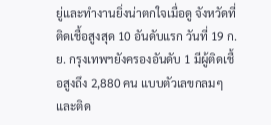ยู่และทำงานยิ่งน่าตกใจเมื่อดู จังหวัดที่ติดเชื้อสูงสุด 10 อันดับแรก วันที่ 19 ก.ย. กรุงเทพฯยังครองอันดับ 1 มีผู้ติดเชื้อสูงถึง 2,880 คน แบบตัวเลขกลมๆ และติด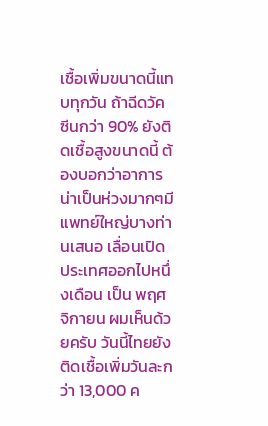เชื้อเพิ่มขนาดนี้แทบทุกวัน ถ้าฉีดวัคซีนกว่า 90% ยังติดเชื้อสูงขนาดนี้ ต้องบอกว่าอาการน่าเป็นห่วงมากๆมีแพทย์ใหญ่บางท่านเสนอ เลื่อนเปิดประเทศออกไปหนึ่งเดือน เป็น พฤศจิกายน ผมเห็นด้วยครับ วันนี้ไทยยังติดเชื้อเพิ่มวันละกว่า 13,000 ค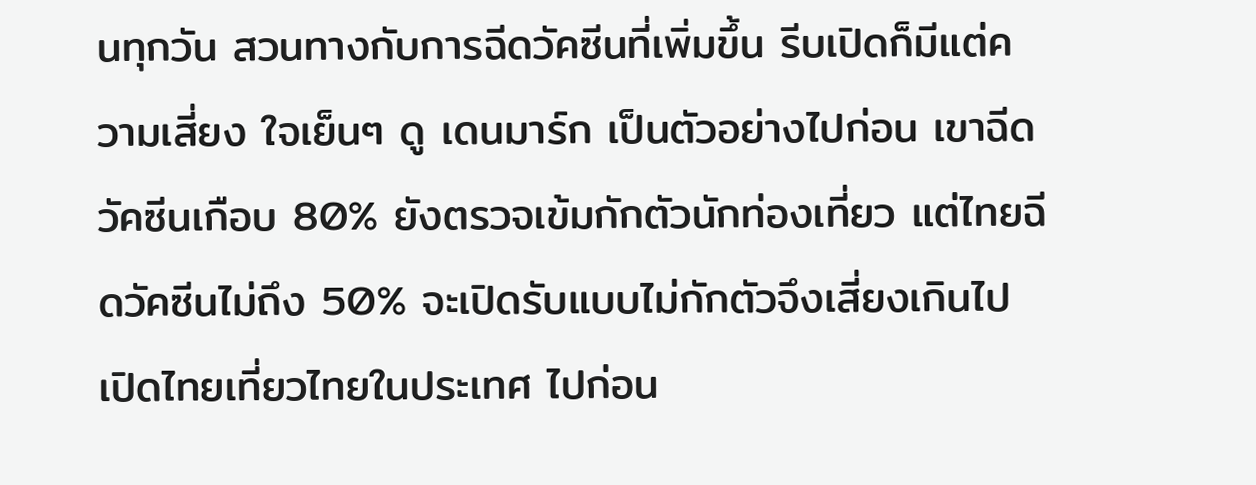นทุกวัน สวนทางกับการฉีดวัคซีนที่เพิ่มขึ้น รีบเปิดก็มีแต่ความเสี่ยง ใจเย็นๆ ดู เดนมาร์ก เป็นตัวอย่างไปก่อน เขาฉีดวัคซีนเกือบ 80% ยังตรวจเข้มกักตัวนักท่องเที่ยว แต่ไทยฉีดวัคซีนไม่ถึง 50% จะเปิดรับแบบไม่กักตัวจึงเสี่ยงเกินไป เปิดไทยเที่ยวไทยในประเทศ ไปก่อน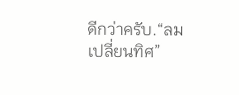ดีกว่าครับ.“ลม เปลี่ยนทิศ”